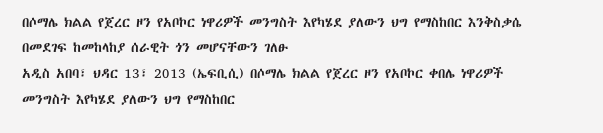በሶማሌ ክልል የጀረር ዞን የአቦኮር ነዋሪዎች መንግስት እየካሄደ ያለውን ህግ የማስከበር እንቅስቃሴ በመደገፍ ከመከላከያ ሰራዊት ጎን መሆናቸውን ገለፁ
አዲስ አበባ፣ ህዳር 13፣ 2013 (ኤፍቢሲ) በሶማሌ ክልል የጀረር ዞን የአቦኮር ቀበሌ ነዋሪዎች መንግስት እየካሄደ ያለውን ህግ የማስከበር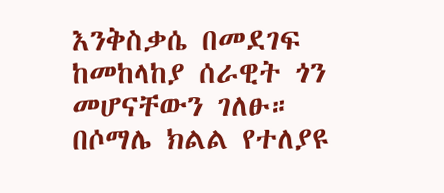እንቅስቃሴ በመደገፍ ከመከላከያ ሰራዊት ጎን መሆናቸውን ገለፁ።
በሶማሌ ክልል የተለያዩ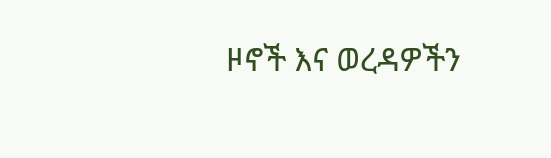ዞኖች እና ወረዳዎችን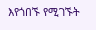እየጎበኙ የሚገኙት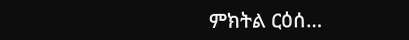ምክትል ርዕሰ…